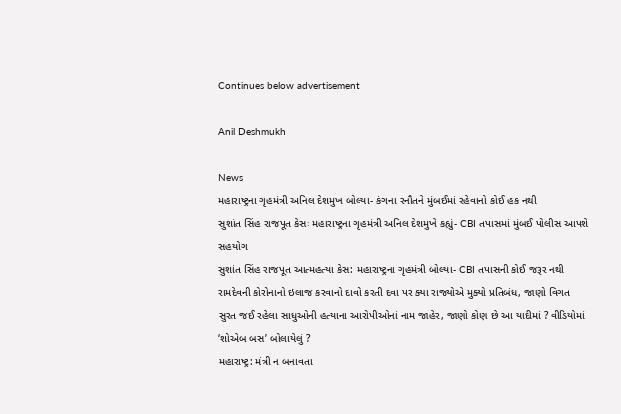Continues below advertisement

Anil Deshmukh

News
મહારાષ્ટ્રના ગૃહમંત્રી અનિલ દેશમુખ બોલ્યા- કંગના રનૌતને મુંબઈમાં રહેવાનો કોઈ હક નથી
સુશાંત સિંહ રાજપૂત કેસઃ મહારાષ્ટ્રના ગૃહમંત્રી અનિલ દેશમુખે કહ્યું- CBI તપાસમાં મુંબઈ પોલીસ આપશે સહયોગ
સુશાંત સિંહ રાજપૂત આત્મહત્યા કેસ: મહારાષ્ટ્રના ગૃહમંત્રી બોલ્યા- CBI તપાસની કોઈ જરૂર નથી
રામદેવની કોરોનાનો ઇલાજ કરવાનો દાવો કરતી દવા પર ક્યા રાજ્યોએ મુક્યો પ્રતિબંધ, જાણો વિગત
સુરત જઈ રહેલા સાધુઓની હત્યાના આરોપીઓનાં નામ જાહેર, જાણો કોણ છે આ યાદીમાં ? વીડિયોમાં ‘શોએબ બસ’ બોલાયેલું ?
મહારાષ્ટ્ર: મંત્રી ન બનાવતા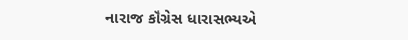નારાજ કૉંગ્રેસ ધારાસભ્યએ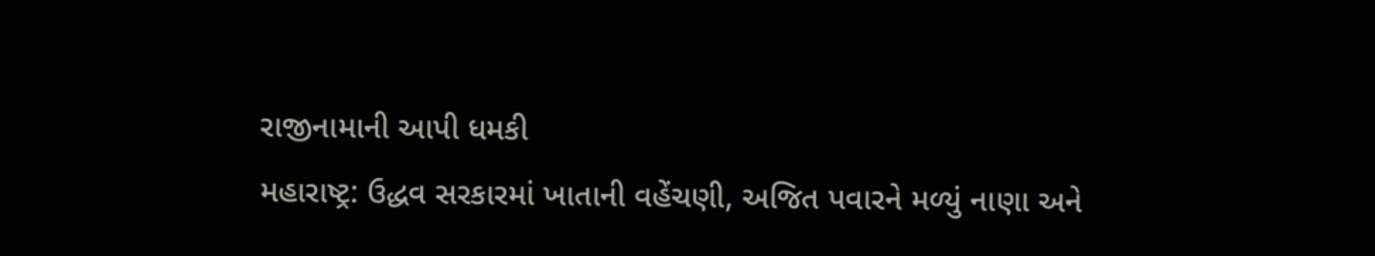રાજીનામાની આપી ધમકી
મહારાષ્ટ્ર: ઉદ્ધવ સરકારમાં ખાતાની વહેંચણી, અજિત પવારને મળ્યું નાણા અને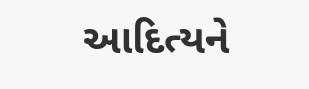આદિત્યને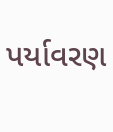પર્યાવરણ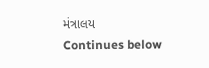મંત્રાલય
Continues below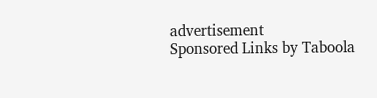advertisement
Sponsored Links by Taboola